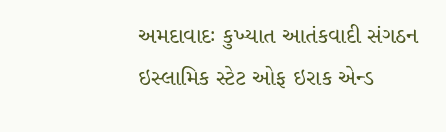અમદાવાદઃ કુખ્યાત આતંકવાદી સંગઠન ઇસ્લામિક સ્ટેટ ઓફ ઇરાક એન્ડ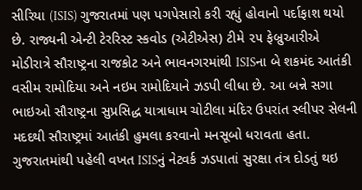સીરિયા (ISIS) ગુજરાતમાં પણ પગપેસારો કરી રહ્યું હોવાનો પર્દાફાશ થયો છે. રાજ્યની એન્ટી ટેરરિસ્ટ સ્કવોડ (એટીએસ) ટીમે ૨૫ ફેબ્રુઆરીએ મોડીરાત્રે સૌરાષ્ટ્રના રાજકોટ અને ભાવનગરમાંથી ISISના બે શકમંદ આતંકી વસીમ રામોદિયા અને નઇમ રામોદિયાને ઝડપી લીધા છે. આ બન્ને સગા ભાઇઓ સૌરાષ્ટ્રના સુપ્રસિદ્ધ યાત્રાધામ ચોટીલા મંદિર ઉપરાંત સ્લીપર સેલની મદદથી સૌરાષ્ટ્રમાં આતંકી હુમલા કરવાનો મનસૂબો ધરાવતા હતા.
ગુજરાતમાંથી પહેલી વખત ISISનું નેટવર્ક ઝડપાતાં સુરક્ષા તંત્ર દોડતું થઇ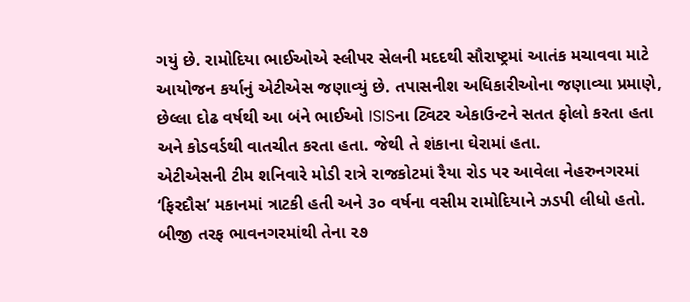ગયું છે. રામોદિયા ભાઈઓએ સ્લીપર સેલની મદદથી સૌરાષ્ટ્રમાં આતંક મચાવવા માટે આયોજન કર્યાનું એટીએસ જણાવ્યું છે. તપાસનીશ અધિકારીઓના જણાવ્યા પ્રમાણે, છેલ્લા દોઢ વર્ષથી આ બંને ભાઈઓ ISISના ટ્વિટર એકાઉન્ટને સતત ફોલો કરતા હતા અને કોડવર્ડથી વાતચીત કરતા હતા. જેથી તે શંકાના ઘેરામાં હતા.
એટીએસની ટીમ શનિવારે મોડી રાત્રે રાજકોટમાં રૈયા રોડ પર આવેલા નેહરુનગરમાં ‘ફિરદૌસ’ મકાનમાં ત્રાટકી હતી અને ૩૦ વર્ષના વસીમ રામોદિયાને ઝડપી લીધો હતો. બીજી તરફ ભાવનગરમાંથી તેના ૨૭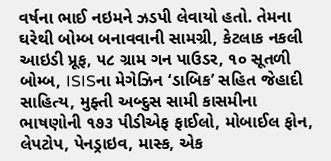વર્ષના ભાઈ નઇમને ઝડપી લેવાયો હતો. તેમના ઘરેથી બોમ્બ બનાવવાની સામગ્રી, કેટલાક નકલી આઇડી પ્રૂફ, ૫૮ ગ્રામ ગન પાઉડર, ૧૦ સૂતળી બોમ્બ, ISISના મેગેઝિન ‘ડાબિક’ સહિત જેહાદી સાહિત્ય, મુફ્તી અબ્દુસ સામી કાસમીના ભાષણોની ૧૭૩ પીડીએફ ફાઈલો, મોબાઈલ ફોન, લેપટોપ, પેનડ્રાઇવ, માસ્ક, એક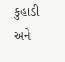કુહાડી અને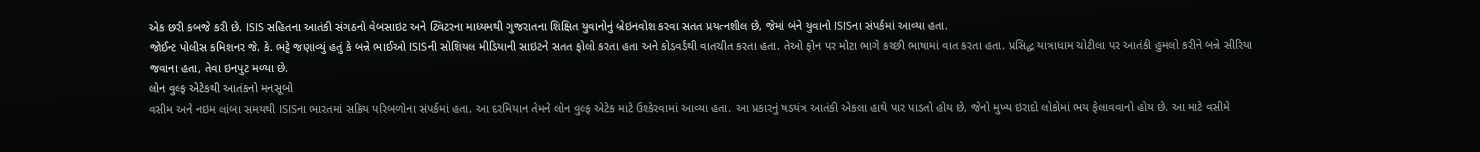એક છરી કબજે કરી છે. ISIS સહિતના આતંકી સંગઠનો વેબસાઇટ અને ટ્વિટરના માધ્યમથી ગુજરાતના શિક્ષિત યુવાનોનું બ્રેઇનવોશ કરવા સતત પ્રયત્નશીલ છે, જેમાં બંને યુવાનો ISISના સંપર્કમાં આવ્યા હતા.
જોઈન્ટ પોલીસ કમિશનર જે. કે. ભટ્ટે જણાવ્યું હતું કે બન્ને ભાઈઓ ISISની સોશિયલ મીડિયાની સાઇટને સતત ફોલો કરતા હતા અને કોડવર્ડથી વાતચીત કરતા હતા. તેઓ ફોન પર મોટા ભાગે કચ્છી ભાષામાં વાત કરતા હતા. પ્રસિદ્ધ યાત્રાધામ ચોટીલા પર આતંકી હુમલો કરીને બન્ને સીરિયા જવાના હતા, તેવા ઇનપુટ મળ્યા છે.
લોન વુલ્ફ એટેકથી આતંકનો મનસૂબો
વસીમ અને નઇમ લાંબા સમયથી ISISના ભારતમાં સક્રિય પરિબળોના સંપર્કમાં હતા. આ દરમિયાન તેમને લોન વુલ્ફ એટેક માટે ઉશ્કેરવામાં આવ્યા હતા. આ પ્રકારનું ષડયંત્ર આતંકી એકલા હાથે પાર પાડતો હોય છે, જેનો મુખ્ય ઇરાદો લોકોમાં ભય ફેલાવવાનો હોય છે. આ માટે વસીમે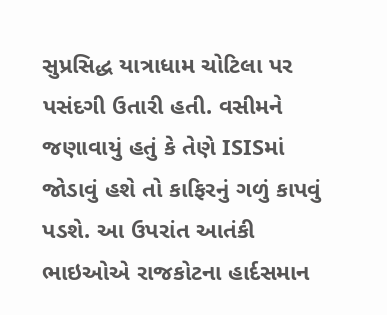સુપ્રસિદ્ધ યાત્રાધામ ચોટિલા પર પસંદગી ઉતારી હતી. વસીમને જણાવાયું હતું કે તેણે ISISમાં જોડાવું હશે તો કાફિરનું ગળું કાપવું પડશે. આ ઉપરાંત આતંકી ભાઇઓએ રાજકોટના હાર્દસમાન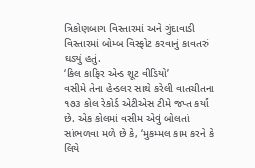ત્રિકોણબાગ વિસ્તારમાં અને ગુંદાવાડી વિસ્તારમાં બોમ્બ વિસ્ફોટ કરવાનું કાવતરું ઘડ્યું હતું.
‘કિલ કાફિર એન્ડ શૂટ વીડિયો’
વસીમે તેના હેન્ડલર સાથે કરેલી વાતચીતના ૧૭૩ કોલ રેકોર્ડ એટીએસ ટીમે જપ્ત કર્યાં છે. એક કોલમાં વસીમ એવું બોલતાં સાંભળવા મળે છે કે, ‘મુકમ્મલ કામ કરને કે લિયે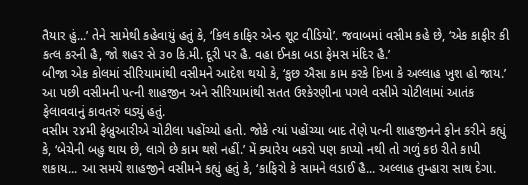તૈયાર હું...’ તેને સામેથી કહેવાયું હતું કે, ‘કિલ કાફિર એન્ડ શૂટ વીડિયો’. જવાબમાં વસીમ કહે છે, ‘એક કાફીર કી કત્લ કરની હૈ, જો શહર સે ૩૦ કિ.મી. દૂરી પર હૈ. વહા ઈનકા બડા ફેમસ મંદિર હૈ.’
બીજા એક કોલમાં સીરિયામાંથી વસીમને આદેશ થયો કે, ‘કુછ ઐસા કામ કરકે દિખા કે અલ્લાહ ખુશ હો જાય.’ આ પછી વસીમની પત્ની શાહજીન અને સીરિયામાંથી સતત ઉશ્કેરણીના પગલે વસીમે ચોટીલામાં આતંક ફેલાવવાનું કાવતરું ઘડ્યું હતું.
વસીમ ૨૪મી ફેબ્રુઆરીએ ચોટીલા પહોંચ્યો હતો. જોકે ત્યાં પહોંચ્યા બાદ તેણે પત્ની શાહજીનને ફોન કરીને કહ્યું કે, ‘બેચેની બહુ થાય છે, લાગે છે કામ થશે નહીં.’ મેં ક્યારેય બકરો પણ કાપ્યો નથી તો ગળું કઇ રીતે કાપી શકાય... આ સમયે શાહજીને વસીમને કહ્યું હતું કે, ‘કાફિરો કે સામને લડાઈ હૈ... અલ્લાહ તુમ્હારા સાથ દેગા.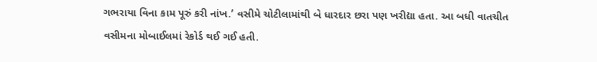ગભરાયા વિના કામ પૂરું કરી નાંખ.’ વસીમે ચોટીલામાંથી બે ધારદાર છરા પણ ખરીદ્યા હતા. આ બધી વાતચીત વસીમના મોબાઈલમાં રેકોર્ડ થઈ ગઈ હતી.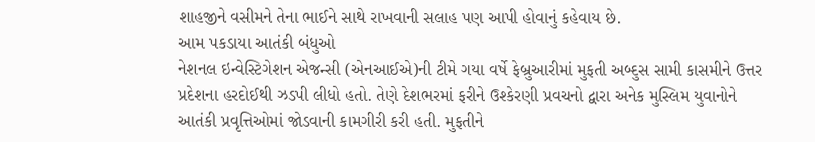શાહજીને વસીમને તેના ભાઈને સાથે રાખવાની સલાહ પણ આપી હોવાનું કહેવાય છે.
આમ પકડાયા આતંકી બંધુઓ
નેશનલ ઇન્વેસ્ટિગેશન એજન્સી (એનઆઈએ)ની ટીમે ગયા વર્ષે ફેબ્રુઆરીમાં મુફતી અબ્દુસ સામી કાસમીને ઉત્તર પ્રદેશના હરદોઈથી ઝડપી લીધો હતો. તેણે દેશભરમાં ફરીને ઉશ્કેરણી પ્રવચનો દ્વારા અનેક મુસ્લિમ યુવાનોને આતંકી પ્રવૃત્તિઓમાં જોડવાની કામગીરી કરી હતી. મુફતીને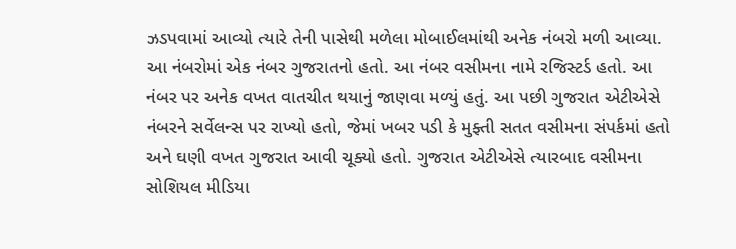ઝડપવામાં આવ્યો ત્યારે તેની પાસેથી મળેલા મોબાઈલમાંથી અનેક નંબરો મળી આવ્યા. આ નંબરોમાં એક નંબર ગુજરાતનો હતો. આ નંબર વસીમના નામે રજિસ્ટર્ડ હતો. આ નંબર પર અનેક વખત વાતચીત થયાનું જાણવા મળ્યું હતું. આ પછી ગુજરાત એટીએસે નંબરને સર્વેલન્સ પર રાખ્યો હતો, જેમાં ખબર પડી કે મુફ્તી સતત વસીમના સંપર્કમાં હતો અને ઘણી વખત ગુજરાત આવી ચૂક્યો હતો. ગુજરાત એટીએસે ત્યારબાદ વસીમના સોશિયલ મીડિયા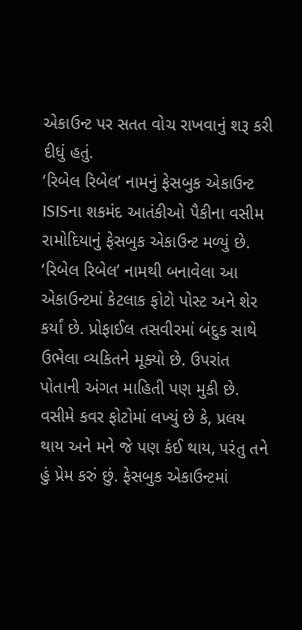એકાઉન્ટ પર સતત વોચ રાખવાનું શરૂ કરી દીધું હતું.
‘રિબેલ રિબેલ’ નામનું ફેસબુક એકાઉન્ટ
ISISના શકમંદ આતંકીઓ પૈકીના વસીમ રામોદિયાનું ફેસબુક એકાઉન્ટ મળ્યું છે. ‘રિબેલ રિબેલ’ નામથી બનાવેલા આ એકાઉન્ટમાં કેટલાક ફોટો પોસ્ટ અને શેર કર્યાં છે. પ્રોફાઈલ તસવીરમાં બંદુક સાથે ઉભેલા વ્યકિતને મૂક્યો છે. ઉપરાંત પોતાની અંગત માહિતી પણ મુકી છે. વસીમે કવર ફોટોમાં લખ્યું છે કે, પ્રલય થાય અને મને જે પણ કંઈ થાય, પરંતુ તને હું પ્રેમ કરું છું. ફેસબુક એકાઉન્ટમાં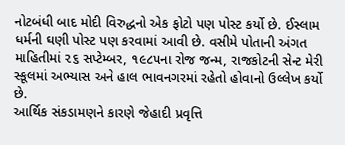નોટબંધી બાદ મોદી વિરુદ્ધનો એક ફોટો પણ પોસ્ટ કર્યો છે. ઈસ્લામ ધર્મની ઘણી પોસ્ટ પણ કરવામાં આવી છે. વસીમે પોતાની અંગત માહિતીમાં ૨૬ સપ્ટેમ્બર, ૧૯૮૫ના રોજ જન્મ, રાજકોટની સેન્ટ મેરી સ્કૂલમાં અભ્યાસ અને હાલ ભાવનગરમાં રહેતો હોવાનો ઉલ્લેખ કર્યો છે.
આર્થિક સંકડામણને કારણે જેહાદી પ્રવૃત્તિ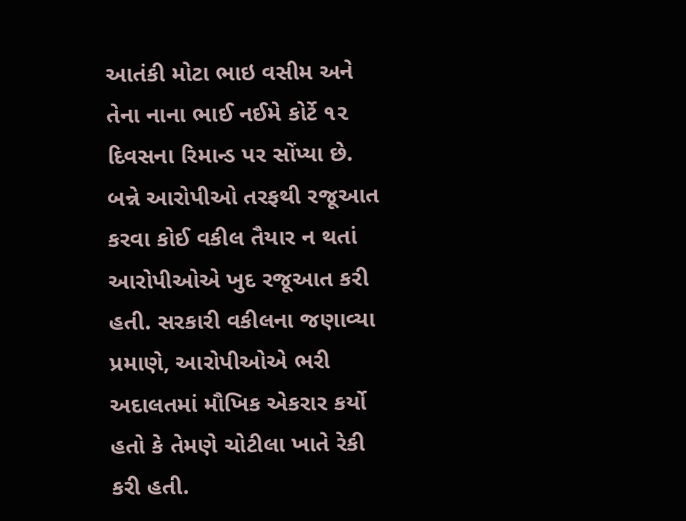આતંકી મોટા ભાઇ વસીમ અને તેના નાના ભાઈ નઈમે કોર્ટે ૧૨ દિવસના રિમાન્ડ પર સોંપ્યા છે. બન્ને આરોપીઓ તરફથી રજૂઆત કરવા કોઈ વકીલ તૈયાર ન થતાં આરોપીઓએ ખુદ રજૂઆત કરી હતી. સરકારી વકીલના જણાવ્યા પ્રમાણે, આરોપીઓએ ભરી અદાલતમાં મૌખિક એકરાર કર્યો હતો કે તેમણે ચોટીલા ખાતે રેકી કરી હતી.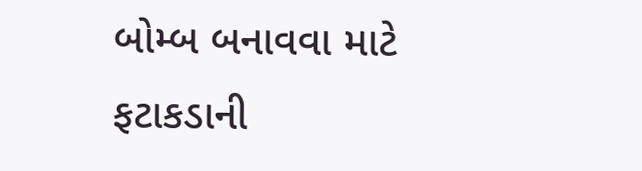બોમ્બ બનાવવા માટે ફટાકડાની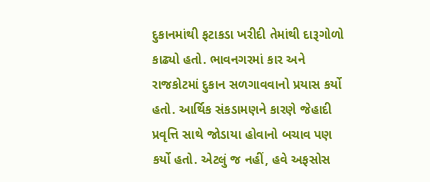દુકાનમાંથી ફટાકડા ખરીદી તેમાંથી દારૂગોળો કાઢ્યો હતો. ભાવનગરમાં કાર અને રાજકોટમાં દુકાન સળગાવવાનો પ્રયાસ કર્યો હતો. આર્થિક સંકડામણને કારણે જેહાદી પ્રવૃત્તિ સાથે જોડાયા હોવાનો બચાવ પણ કર્યો હતો. એટલું જ નહીં, હવે અફસોસ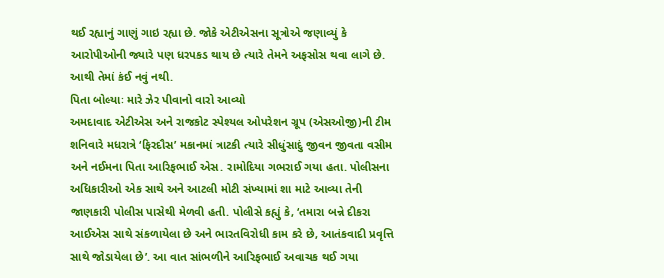થઈ રહ્યાનું ગાણું ગાઇ રહ્યા છે. જોકે એટીએસના સૂત્રોએ જણાવ્યું કે આરોપીઓની જ્યારે પણ ધરપકડ થાય છે ત્યારે તેમને અફસોસ થવા લાગે છે. આથી તેમાં કંઈ નવું નથી.
પિતા બોલ્યાઃ મારે ઝેર પીવાનો વારો આવ્યો
અમદાવાદ એટીએસ અને રાજકોટ સ્પેશ્યલ ઓપરેશન ગ્રૂપ (એસઓજી)ની ટીમ શનિવારે મધરાત્રે ‘ફિરદૌસ’ મકાનમાં ત્રાટકી ત્યારે સીધુંસાદું જીવન જીવતા વસીમ અને નઈમના પિતા આરિફભાઈ એસ. રામોદિયા ગભરાઈ ગયા હતા. પોલીસના અધિકારીઓ એક સાથે અને આટલી મોટી સંખ્યામાં શા માટે આવ્યા તેની જાણકારી પોલીસ પાસેથી મેળવી હતી. પોલીસે કહ્યું કે, ‘તમારા બન્ને દીકરા આઈએસ સાથે સંકળાયેલા છે અને ભારતવિરોધી કામ કરે છે, આતંકવાદી પ્રવૃત્તિ સાથે જોડાયેલા છે’. આ વાત સાંભળીને આરિફભાઈ અવાચક થઈ ગયા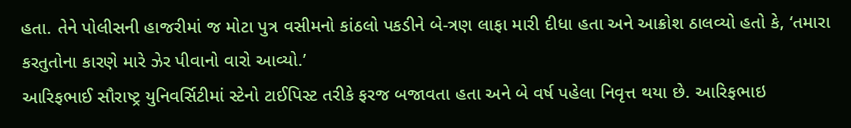હતા. તેને પોલીસની હાજરીમાં જ મોટા પુત્ર વસીમનો કાંઠલો પકડીને બે-ત્રણ લાફા મારી દીધા હતા અને આક્રોશ ઠાલવ્યો હતો કે, ‘તમારા કરતુતોના કારણે મારે ઝેર પીવાનો વારો આવ્યો.’
આરિફભાઈ સૌરાષ્ટ્ર યુનિવર્સિટીમાં સ્ટેનો ટાઈપિસ્ટ તરીકે ફરજ બજાવતા હતા અને બે વર્ષ પહેલા નિવૃત્ત થયા છે. આરિફભાઇ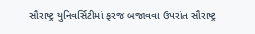સૌરાષ્ટ્ર યુનિવર્સિટીમાં ફરજ બજાવવા ઉપરાંત સૌરાષ્ટ્ર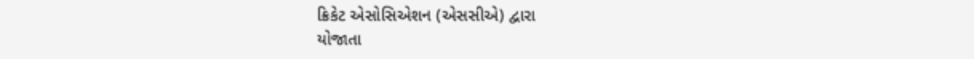ક્રિકેટ એસોસિએશન (એસસીએ) દ્વારા
યોજાતા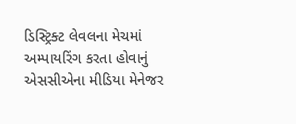ડિસ્ટ્રિક્ટ લેવલના મેચમાં અમ્પાયરિંગ કરતા હોવાનું એસસીએના મીડિયા મેનેજર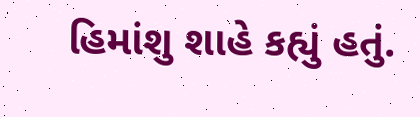હિમાંશુ શાહે કહ્યું હતું.